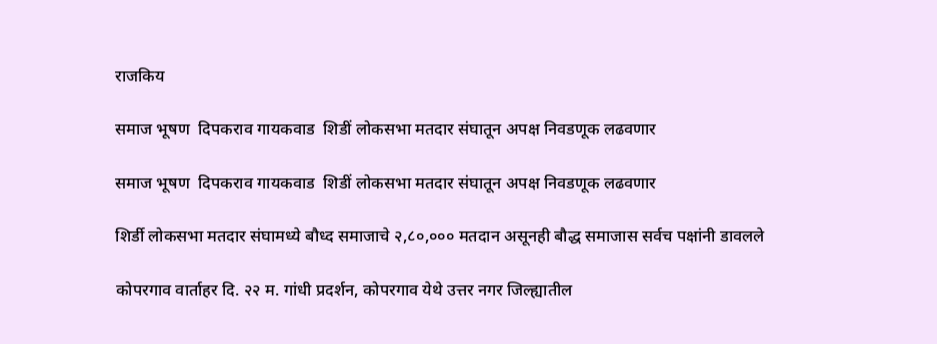राजकिय

समाज भूषण  दिपकराव गायकवाड  शिडीं लोकसभा मतदार संघातून अपक्ष निवडणूक लढवणार

समाज भूषण  दिपकराव गायकवाड  शिडीं लोकसभा मतदार संघातून अपक्ष निवडणूक लढवणार

शिर्डी लोकसभा मतदार संघामध्ये बौध्द समाजाचे २,८०,००० मतदान असूनही बौद्ध समाजास सर्वच पक्षांनी डावलले

कोपरगाव वार्ताहर दि. २२ म. गांधी प्रदर्शन, कोपरगाव येथे उत्तर नगर जिल्ह्यातील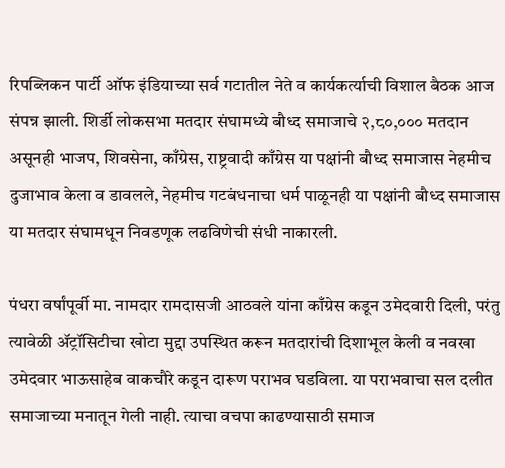रिपब्लिकन पार्टी ऑफ इंडियाच्या सर्व गटातील नेते व कार्यकर्त्याची विशाल बैठक आज संपन्न झाली. शिर्डी लोकसभा मतदार संघामध्ये बौध्द समाजाचे २,८०,००० मतदान असूनही भाजप, शिवसेना, काँग्रेस, राष्ट्रवादी काँग्रेस या पक्षांनी बौध्द समाजास नेहमीच दुजाभाव केला व डावलले, नेहमीच गटबंधनाचा धर्म पाळूनही या पक्षांनी बौध्द समाजास या मतदार संघामधून निवडणूक लढविणेची संधी नाकारली.

पंधरा वर्षांपूर्वी मा. नामदार रामदासजी आठवले यांना काँग्रेस कडून उमेदवारी दिली, परंतु त्यावेळी ॲट्रॉसिटीचा खोटा मुद्दा उपस्थित करून मतदारांची दिशाभूल केली व नवखा उमेदवार भाऊसाहेब वाकचौरे कडून दारूण पराभव घडविला. या पराभवाचा सल दलीत समाजाच्या मनातून गेली नाही. त्याचा वचपा काढण्यासाठी समाज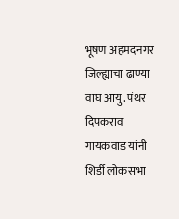भूषण अहमदनगर जिल्ह्याचा ढाण्या वाघ आयु. पंथर दिपकराव गायकवाड यांनी शिर्डी लोकसभा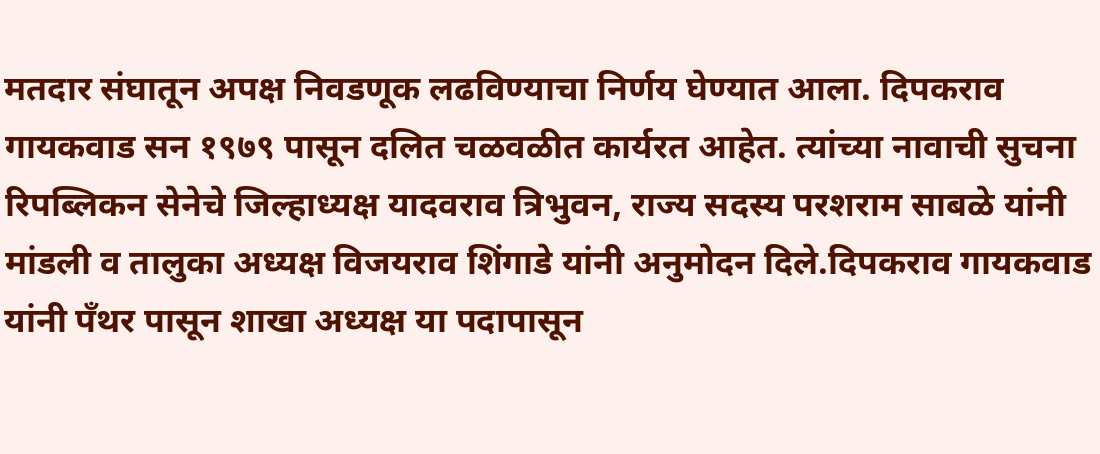मतदार संघातून अपक्ष निवडणूक लढविण्याचा निर्णय घेण्यात आला. दिपकराव गायकवाड सन १९७९ पासून दलित चळवळीत कार्यरत आहेत. त्यांच्या नावाची सुचना रिपब्लिकन सेनेचे जिल्हाध्यक्ष यादवराव त्रिभुवन, राज्य सदस्य परशराम साबळे यांनी मांडली व तालुका अध्यक्ष विजयराव शिंगाडे यांनी अनुमोदन दिले.दिपकराव गायकवाड यांनी पँथर पासून शाखा अध्यक्ष या पदापासून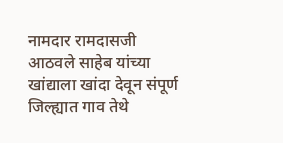नामदार रामदासजी आठवले साहेब यांच्या खांद्याला खांदा देवून संपूर्ण जिल्ह्यात गाव तेथे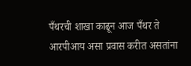पँथरची शाखा काढून आज पँथर ते आरपीआय असा प्रवास करीत असतांना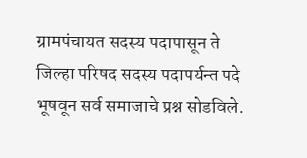ग्रामपंचायत सदस्य पदापासून ते जिल्हा परिषद सदस्य पदापर्यन्त पदे भूषवून सर्व समाजाचे प्रश्न सोडविले.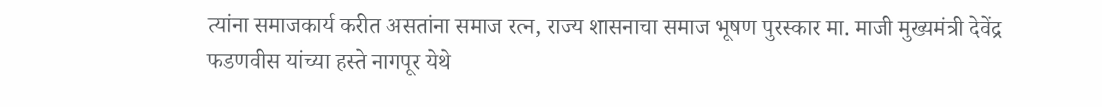त्यांना समाजकार्य करीत असतांना समाज रत्न, राज्य शासनाचा समाज भूषण पुरस्कार मा. माजी मुख्यमंत्री देवेंद्र फडणवीस यांच्या हस्ते नागपूर येथे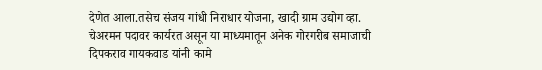देणेत आला.तसेच संजय गांधी निराधार योजना, खादी ग्राम उद्योग व्हा. चेअरमन पदावर कार्यरत असून या माध्यमातून अनेक गोरगरीब समाजाची दिपकराव गायकवाड यांनी कामे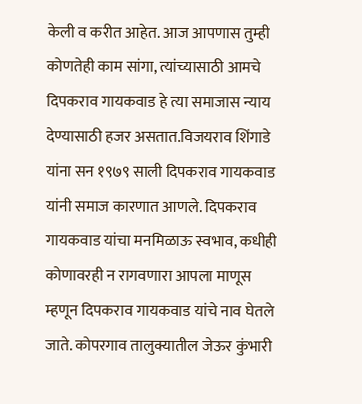केली व करीत आहेत. आज आपणास तुम्ही कोणतेही काम सांगा, त्यांच्यासाठी आमचे दिपकराव गायकवाड हे त्या समाजास न्याय देण्यासाठी हजर असतात.विजयराव शिंगाडे यांना सन १९७९ साली दिपकराव गायकवाड यांनी समाज कारणात आणले. दिपकराव गायकवाड यांचा मनमिळाऊ स्वभाव, कधीही कोणावरही न रागवणारा आपला माणूस म्हणून दिपकराव गायकवाड यांचे नाव घेतले जाते. कोपरगाव तालुक्यातील जेऊर कुंभारी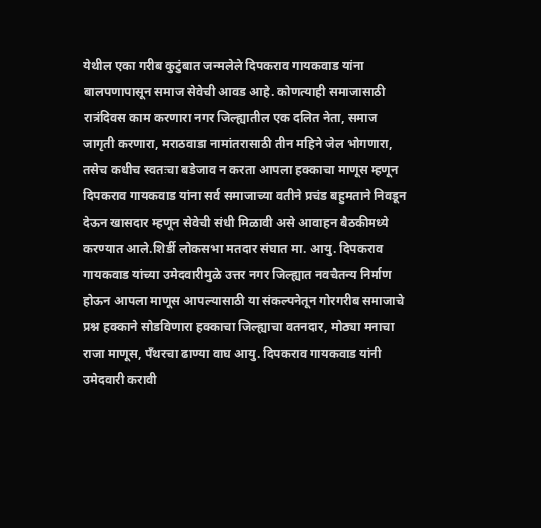येथील एका गरीब कुटुंबात जन्मलेले दिपकराव गायकवाड यांना बालपणापासून समाज सेवेची आवड आहे. कोणत्याही समाजासाठी रात्रंदिवस काम करणारा नगर जिल्ह्यातील एक दलित नेता, समाज जागृती करणारा, मराठवाडा नामांतरासाठी तीन महिने जेल भोगणारा, तसेच कधीच स्वतःचा बडेजाव न करता आपला हक्काचा माणूस म्हणून दिपकराव गायकवाड यांना सर्व समाजाच्या वतीने प्रचंड बहुमताने निवडून देऊन खासदार म्हणून सेवेची संधी मिळावी असे आवाहन बैठकीमध्ये करण्यात आले.शिर्डी लोकसभा मतदार संघात मा. आयु. दिपकराव गायकवाड यांच्या उमेदवारीमुळे उत्तर नगर जिल्ह्यात नवचैतन्य निर्माण होऊन आपला माणूस आपल्यासाठी या संकल्पनेतून गोरगरीब समाजाचे प्रश्न हक्काने सोडविणारा हक्काचा जिल्ह्याचा वतनदार, मोठ्या मनाचा राजा माणूस, पँथरचा ढाण्या वाघ आयु. दिपकराव गायकवाड यांनी उमेदवारी करावी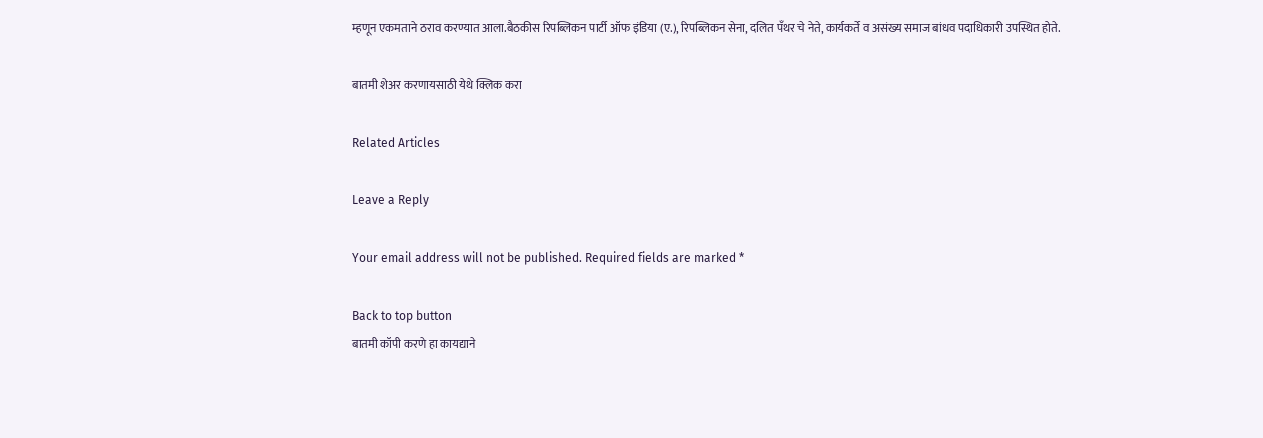म्हणून एकमताने ठराव करण्यात आला.बैठकीस रिपब्लिकन पार्टी ऑफ इंडिया (ए.), रिपब्लिकन सेना, दलित पँथर चे नेते, कार्यकर्ते व असंख्य समाज बांधव पदाधिकारी उपस्थित होते.

बातमी शेअर करणायसाठी येथे क्लिक करा

Related Articles

Leave a Reply

Your email address will not be published. Required fields are marked *

Back to top button
बातमी कॉपी करणे हा कायद्याने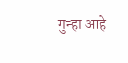गुन्हा आहे